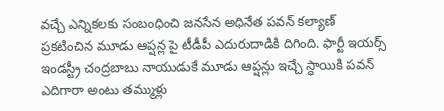వచ్చే ఎన్నికలకు సంబంధించి జనసేన అధినేత పవన్ కల్యాణ్ ప్రకటించిన మూడు ఆప్షన్ల పై టీడీపీ ఎదురుదాడికి దిగింది. ఫార్టీ ఇయర్స్ ఇండస్ట్రీ చంద్రబాబు నాయుడుకే మూడు ఆప్షన్లు ఇచ్చే స్ధాయికి పవన్ ఎదిగారా అంటు తమ్ముళ్లు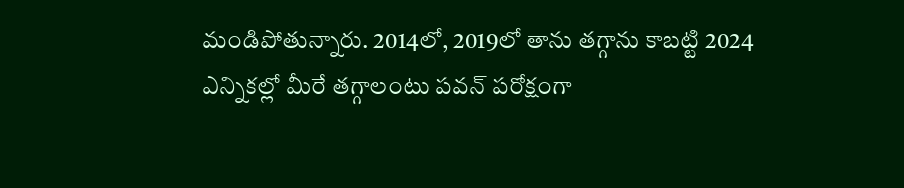మండిపోతున్నారు. 2014లో, 2019లో తాను తగ్గాను కాబట్టి 2024 ఎన్నికల్లో మీరే తగ్గాలంటు పవన్ పరోక్షంగా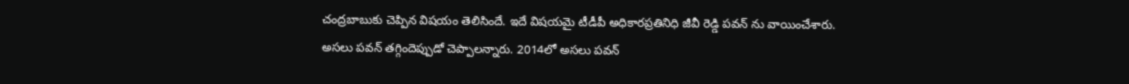చంద్రబాబుకు చెప్పిన విషయం తెలిసిందే. ఇదే విషయమై టీడీపీ అధికారప్రతినిధి జీవీ రెడ్డి పవన్ ను వాయించేశారు.
అసలు పవన్ తగ్గిందెప్పుడో చెప్పాలన్నారు. 2014లో అసలు పవన్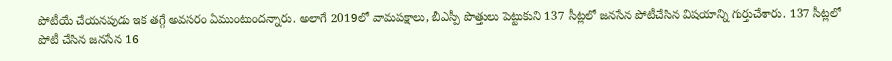పోటీయే చేయనపుడు ఇక తగ్గే అవసరం ఏముంటుందన్నారు. అలాగే 2019లో వామపక్షాలు, బీఎస్పీ పొత్తులు పెట్టుకుని 137 సీట్లలో జనసేన పోటీచేసిన విషయాన్ని గుర్తుచేశారు. 137 సీట్లలో పోటీ చేసిన జనసేన 16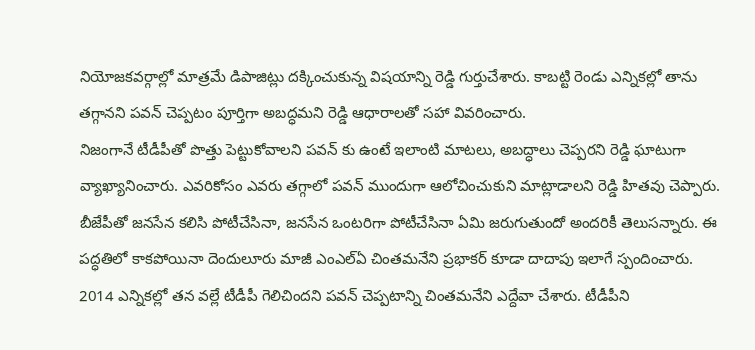నియోజకవర్గాల్లో మాత్రమే డిపాజిట్లు దక్కించుకున్న విషయాన్ని రెడ్డి గుర్తుచేశారు. కాబట్టి రెండు ఎన్నికల్లో తాను తగ్గానని పవన్ చెప్పటం పూర్తిగా అబద్ధమని రెడ్డి ఆధారాలతో సహా వివరించారు.
నిజంగానే టీడీపీతో పొత్తు పెట్టుకోవాలని పవన్ కు ఉంటే ఇలాంటి మాటలు, అబద్ధాలు చెప్పరని రెడ్డి ఘాటుగా వ్యాఖ్యానించారు. ఎవరికోసం ఎవరు తగ్గాలో పవన్ ముందుగా ఆలోచించుకుని మాట్లాడాలని రెడ్డి హితవు చెప్పారు. బీజేపీతో జనసేన కలిసి పోటీచేసినా, జనసేన ఒంటరిగా పోటీచేసినా ఏమి జరుగుతుందో అందరికీ తెలుసన్నారు. ఈ పద్ధతిలో కాకపోయినా దెందులూరు మాజీ ఎంఎల్ఏ చింతమనేని ప్రభాకర్ కూడా దాదాపు ఇలాగే స్పందించారు.
2014 ఎన్నికల్లో తన వల్లే టీడీపీ గెలిచిందని పవన్ చెప్పటాన్ని చింతమనేని ఎద్దేవా చేశారు. టీడీపీని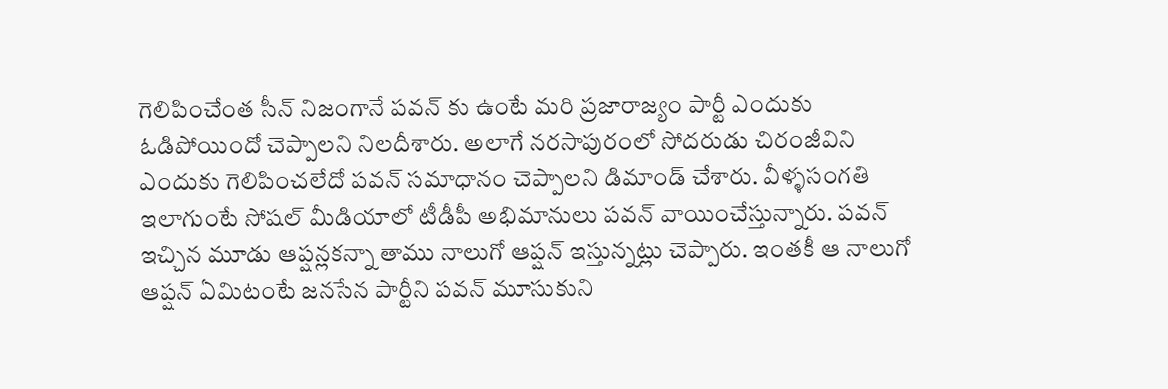గెలిపించేంత సీన్ నిజంగానే పవన్ కు ఉంటే మరి ప్రజారాజ్యం పార్టీ ఎందుకు ఓడిపోయిందో చెప్పాలని నిలదీశారు. అలాగే నరసాపురంలో సోదరుడు చిరంజీవిని ఎందుకు గెలిపించలేదో పవన్ సమాధానం చెప్పాలని డిమాండ్ చేశారు. వీళ్ళసంగతి ఇలాగుంటే సోషల్ మీడియాలో టీడీపీ అభిమానులు పవన్ వాయించేస్తున్నారు. పవన్ ఇచ్చిన మూడు ఆప్షన్లకన్నా తాము నాలుగో ఆప్షన్ ఇస్తున్నట్లు చెప్పారు. ఇంతకీ ఆ నాలుగో ఆప్షన్ ఏమిటంటే జనసేన పార్టీని పవన్ మూసుకుని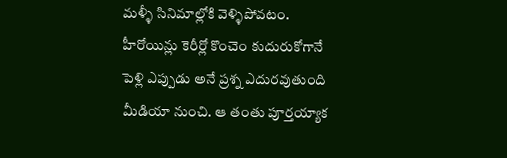మళ్ళీ సినిమాల్లోకి వెళ్ళిపోవటం.
హీరోయిన్లు కెరీర్లో కొంచెం కుదురుకోగానే పెళ్లి ఎప్పుడు అనే ప్రశ్న ఎదురవుతుంది మీడియా నుంచి. ఆ తంతు పూర్తయ్యాక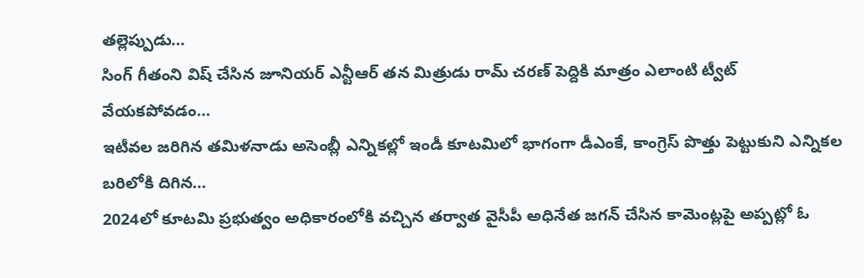తల్లెప్పుడు…
సింగ్ గీతంని విష్ చేసిన జూనియర్ ఎన్టీఆర్ తన మిత్రుడు రామ్ చరణ్ పెద్దికి మాత్రం ఎలాంటి ట్వీట్ వేయకపోవడం…
ఇటీవల జరిగిన తమిళనాడు అసెంబ్లీ ఎన్నికల్లో ఇండీ కూటమిలో భాగంగా డీఎంకే, కాంగ్రెస్ పొత్తు పెట్టుకుని ఎన్నికల బరిలోకి దిగిన…
2024లో కూటమి ప్రభుత్వం అధికారంలోకి వచ్చిన తర్వాత వైసీపీ అధినేత జగన్ చేసిన కామెంట్లపై అప్పట్లో ఓ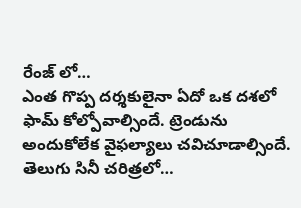రేంజ్ లో…
ఎంత గొప్ప దర్శకులైనా ఏదో ఒక దశలో ఫామ్ కోల్పోవాల్సిందే. ట్రెండును అందుకోలేక వైఫల్యాలు చవిచూడాల్సిందే. తెలుగు సినీ చరిత్రలో…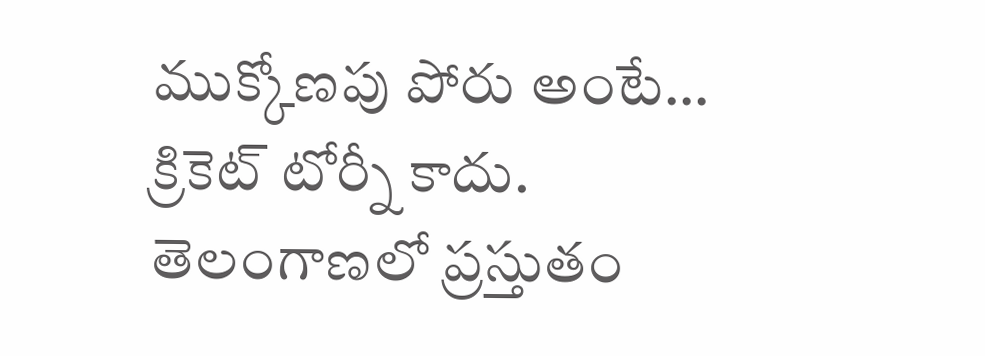ముక్కోణపు పోరు అంటే… క్రికెట్ టోర్నీ కాదు. తెలంగాణలో ప్రస్తుతం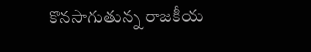కొనసాగుతున్న రాజకీయ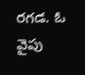రగడ. ఓ వైపు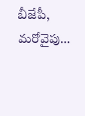బీజేపీ, మరోవైపు…